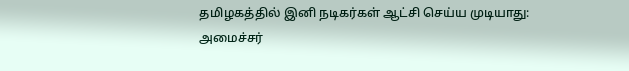தமிழகத்தில் இனி நடிகர்கள் ஆட்சி செய்ய முடியாது: அமைச்சர்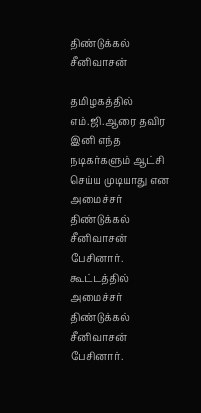திண்டுக்கல் சீனிவாசன்

தமிழகத்தில் எம்.ஜி.ஆரை தவிர இனி எந்த நடிகர்களும் ஆட்சி செய்ய முடியாது என அமைச்சர் திண்டுக்கல் சீனிவாசன் பேசினார்.
கூட்டத்தில் அமைச்சர் திண்டுக்கல் சீனிவாசன் பேசினார்.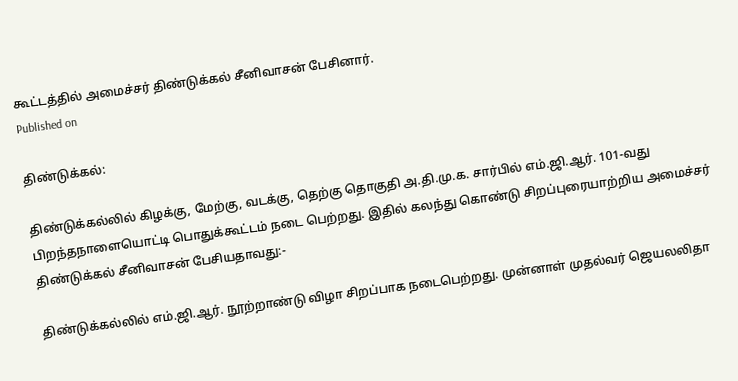கூட்டத்தில் அமைச்சர் திண்டுக்கல் சீனிவாசன் பேசினார்.
Published on

திண்டுக்கல்:

திண்டுக்கல்லில் கிழக்கு, மேற்கு, வடக்கு, தெற்கு தொகுதி அ.தி.மு.க. சார்பில் எம்.ஜி.ஆர். 101-வது பிறந்தநாளையொட்டி பொதுக்கூட்டம் நடை பெற்றது. இதில் கலந்து கொண்டு சிறப்புரையாற்றிய அமைச்சர் திண்டுக்கல் சீனிவாசன் பேசியதாவது:-

திண்டுக்கல்லில் எம்.ஜி.ஆர். நூற்றாண்டு விழா சிறப்பாக நடைபெற்றது. முன்னாள் முதல்வர் ஜெயலலிதா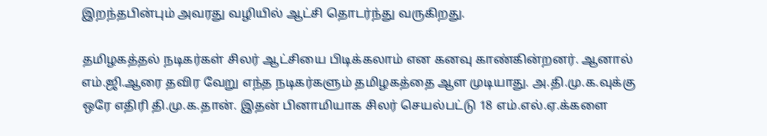இறந்தபின்பும் அவரது வழியில் ஆட்சி தொடர்ந்து வருகிறது.

தமிழகத்தல் நடிகர்கள் சிலர் ஆட்சியை பிடிக்கலாம் என கனவு காண்கின்றனர். ஆனால் எம்.ஜி.ஆரை தவிர வேறு எந்த நடிகர்களும் தமிழகத்தை ஆள முடியாது. அ.தி.மு.க.வுக்கு ஒரே எதிரி தி.மு.க.தான். இதன் பினாமியாக சிலர் செயல்பட்டு 18 எம்.எல்.ஏ.க்களை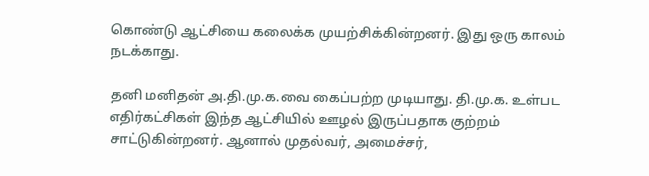கொண்டு ஆட்சியை கலைக்க முயற்சிக்கின்றனர். இது ஒரு காலம் நடக்காது.

தனி மனிதன் அ.தி.மு.க.வை கைப்பற்ற முடியாது. தி.மு.க. உள்பட எதிர்கட்சிகள் இந்த ஆட்சியில் ஊழல் இருப்பதாக குற்றம் சாட்டுகின்றனர். ஆனால் முதல்வர், அமைச்சர்,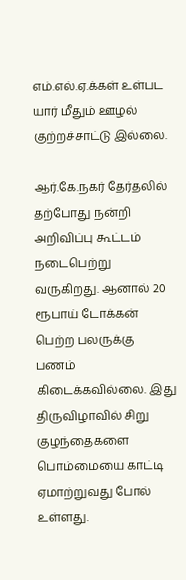எம்.எல்.ஏ.க்கள் உள்பட யார் மீதும் ஊழல் குற்றச்சாட்டு இல்லை.

ஆர்.கே.நகர் தேர்தலில் தற்போது நன்றி அறிவிப்பு கூட்டம் நடைபெற்று வருகிறது. ஆனால் 20 ரூபாய் டோக்கன் பெற்ற பலருக்கு பணம் கிடைக்கவில்லை. இது திருவிழாவில் சிறு குழந்தைகளை பொம்மையை காட்டி ஏமாற்றுவது போல் உள்ளது.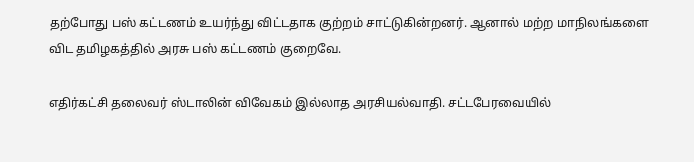தற்போது பஸ் கட்டணம் உயர்ந்து விட்டதாக குற்றம் சாட்டுகின்றனர். ஆனால் மற்ற மாநிலங்களை விட தமிழகத்தில் அரசு பஸ் கட்டணம் குறைவே.

எதிர்கட்சி தலைவர் ஸ்டாலின் விவேகம் இல்லாத அரசியல்வாதி. சட்டபேரவையில்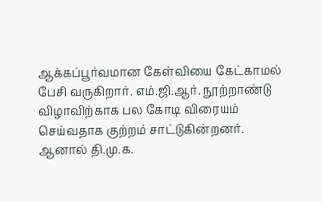ஆக்கப்பூர்வமான கேள்வியை கேட்காமல் பேசி வருகிறார். எம்.ஜி.ஆர். நூற்றாண்டு விழாவிற்காக பல கோடி விரையம் செய்வதாக குற்றம் சாட்டுகின்றனர். ஆனால் தி.மு.க.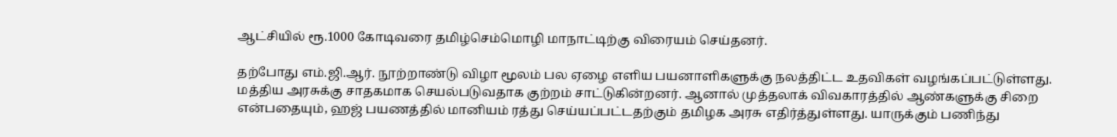ஆட்சியில் ரூ.1000 கோடிவரை தமிழ்செம்மொழி மாநாட்டிற்கு விரையம் செய்தனர்.

தற்போது எம்.ஜி.ஆர். நூற்றாண்டு விழா மூலம் பல ஏழை எளிய பயனாளிகளுக்கு நலத்திட்ட உதவிகள் வழங்கப்பட்டுள்ளது. மத்திய அரசுக்கு சாதகமாக செயல்படுவதாக குற்றம் சாட்டுகின்றனர். ஆனால் முத்தலாக் விவகாரத்தில் ஆண்களுக்கு சிறை என்பதையும், ஹஜ் பயணத்தில் மானியம் ரத்து செய்யப்பட்டதற்கும் தமிழக அரசு எதிர்த்துள்ளது. யாருக்கும் பணிந்து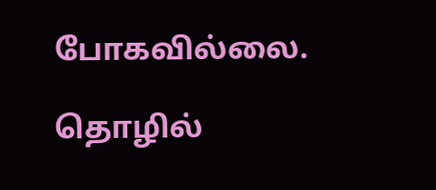போகவில்லை.

தொழில்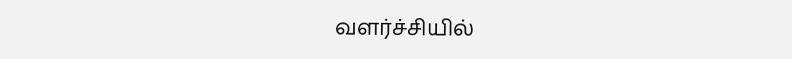வளர்ச்சியில்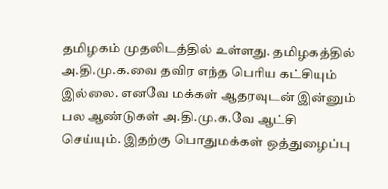தமிழகம் முதலிடத்தில் உள்ளது. தமிழகத்தில் அ.தி.மு.க.வை தவிர எந்த பெரிய கட்சியும் இல்லை. எனவே மக்கள் ஆதரவுடன் இன்னும் பல ஆண்டுகள் அ.தி.மு.க.வே ஆட்சி செய்யும். இதற்கு பொதுமக்கள் ஒத்துழைப்பு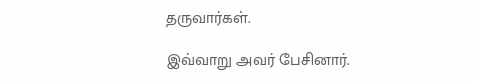தருவார்கள்.

இவ்வாறு அவர் பேசினார்.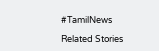#TamilNews

Related Stories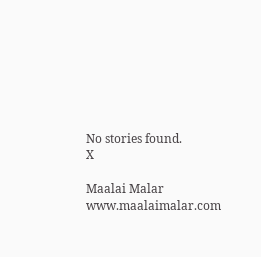No stories found.
X

Maalai Malar
www.maalaimalar.com